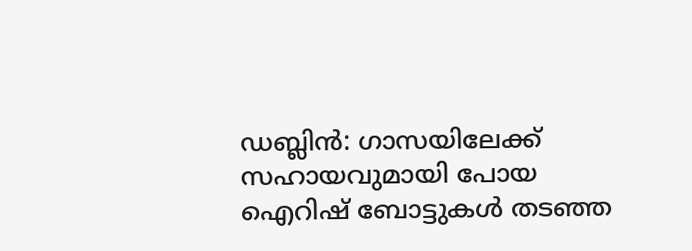ഡബ്ലിൻ: ഗാസയിലേക്ക് സഹായവുമായി പോയ ഐറിഷ് ബോട്ടുകൾ തടഞ്ഞ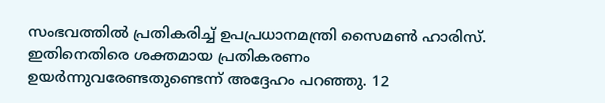സംഭവത്തിൽ പ്രതികരിച്ച് ഉപപ്രധാനമന്ത്രി സൈമൺ ഹാരിസ്. ഇതിനെതിരെ ശക്തമായ പ്രതികരണം ഉയർന്നുവരേണ്ടതുണ്ടെന്ന് അദ്ദേഹം പറഞ്ഞു. 12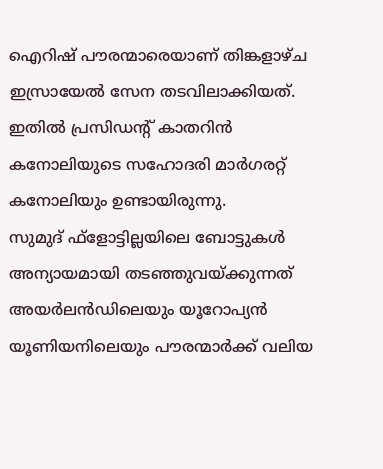ഐറിഷ് പൗരന്മാരെയാണ് തിങ്കളാഴ്ച ഇസ്രായേൽ സേന തടവിലാക്കിയത്. ഇതിൽ പ്രസിഡന്റ് കാതറിൻ കനോലിയുടെ സഹോദരി മാർഗരറ്റ് കനോലിയും ഉണ്ടായിരുന്നു.
സുമുദ് ഫ്ളോട്ടില്ലയിലെ ബോട്ടുകൾ അന്യായമായി തടഞ്ഞുവയ്ക്കുന്നത് അയർലൻഡിലെയും യൂറോപ്യൻ യൂണിയനിലെയും പൗരന്മാർക്ക് വലിയ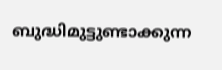ബുദ്ധിമുട്ടുണ്ടാക്കുന്ന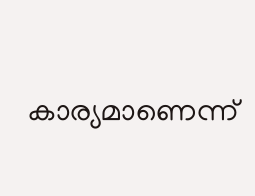കാര്യമാണെന്ന്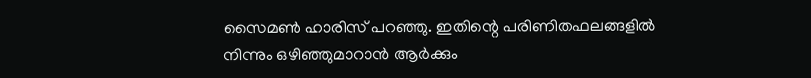സൈമൺ ഹാരിസ് പറഞ്ഞു. ഇതിന്റെ പരിണിതഫലങ്ങളിൽ നിന്നും ഒഴിഞ്ഞുമാറാൻ ആർക്കും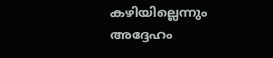കഴിയില്ലെന്നും അദ്ദേഹം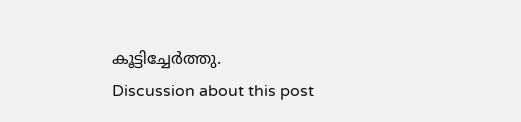കൂട്ടിച്ചേർത്തു.
Discussion about this post